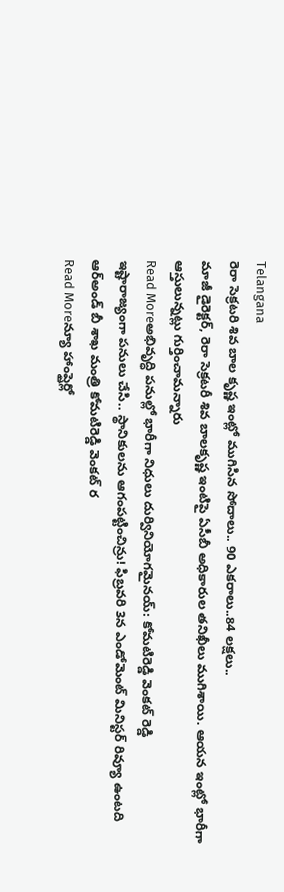Telangana
రెరా సెక్రటరి శివ బాల కృష్ణ ఇంట్లో ముగిసిన సోదాలు.. 90 ఎకరాలు..84 లక్షలు..
మాజీ డైరెక్టర్, రెరా సెక్రటరీ శివ బాలకృష్ణ ఇంటిపై ఏసీబీ అధికారుల తనిఖీలు ముగిశాయి. ఆయన ఇంట్లో భారీగా ఆస్తులున్నట్లు గుర్తించామన్నారు
Read Moreఅభివృద్ధి పనుల్లో భారీగా నిధులు దుర్వినియోగమైనయ్: కోమటిరెడ్డి వెంకట్ రెడ్డి
ఇష్టారాజ్యంగా పనులు చేసి.. స్థానికులను ఆగంపట్టించిన్రు! ఫిబ్రవరి 3న ఎండోమెంట్ మినిస్టర్ రివ్యూ ఉంటది ఆర్అండ్ బీ శాఖ మంత్రి కోమటిరెడ్డి వెంకట్ ర
Read Moreన్యూ హాంప్షైర్లో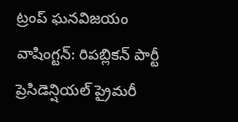ట్రంప్ ఘనవిజయం
వాషింగ్టన్: రిపబ్లికన్ పార్టీ ప్రెసిడెన్షియల్ ప్రైమరీ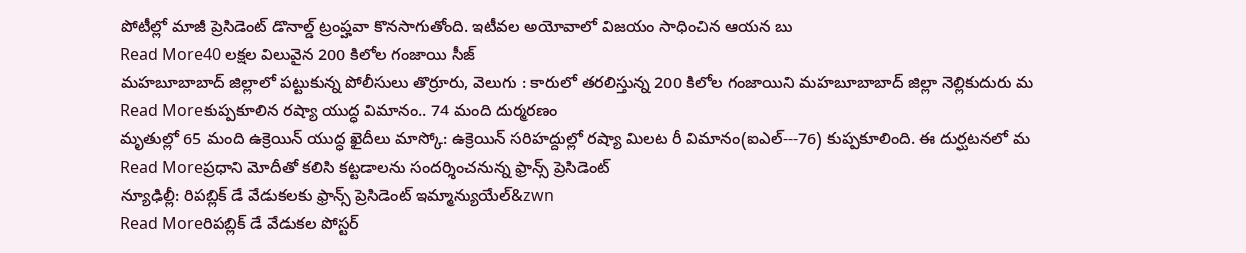పోటీల్లో మాజీ ప్రెసిడెంట్ డొనాల్డ్ ట్రంప్హవా కొనసాగుతోంది. ఇటీవల అయోవాలో విజయం సాధించిన ఆయన బు
Read More40 లక్షల విలువైన 200 కిలోల గంజాయి సీజ్
మహబూబాబాద్ జిల్లాలో పట్టుకున్న పోలీసులు తొర్రూరు, వెలుగు : కారులో తరలిస్తున్న 200 కిలోల గంజాయిని మహబూబాబాద్ జిల్లా నెల్లికుదురు మ
Read Moreకుప్పకూలిన రష్యా యుద్ధ విమానం.. 74 మంది దుర్మరణం
మృతుల్లో 65 మంది ఉక్రెయిన్ యుద్ధ ఖైదీలు మాస్కో: ఉక్రెయిన్ సరిహద్దుల్లో రష్యా మిలట రీ విమానం(ఐఎల్---76) కుప్పకూలింది. ఈ దుర్ఘటనలో మ
Read Moreప్రధాని మోదీతో కలిసి కట్టడాలను సందర్శించనున్న ఫ్రాన్స్ ప్రెసిడెంట్
న్యూఢిల్లీ: రిపబ్లిక్ డే వేడుకలకు ఫ్రాన్స్ ప్రెసిడెంట్ ఇమ్మాన్యుయేల్&zwn
Read Moreరిపబ్లిక్ డే వేడుకల పోస్టర్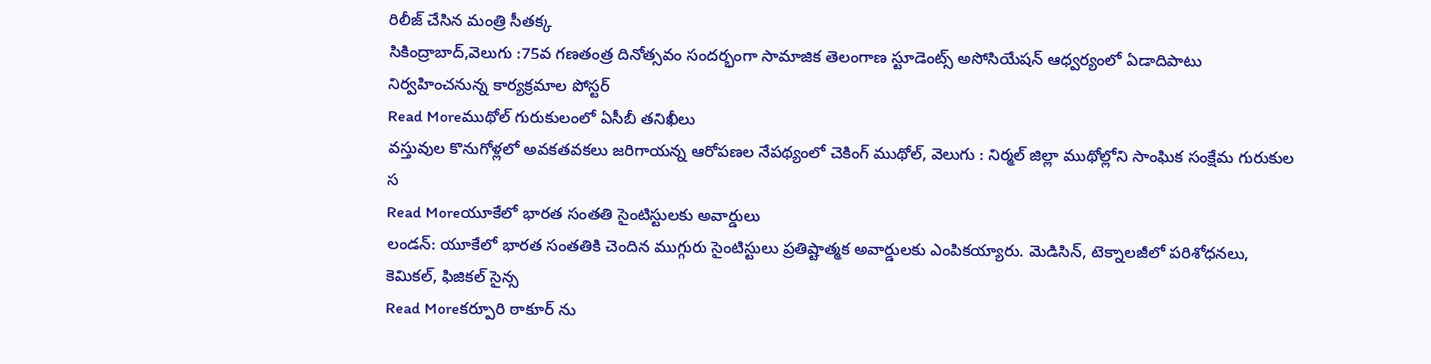రిలీజ్ చేసిన మంత్రి సీతక్క
సికింద్రాబాద్,వెలుగు :75వ గణతంత్ర దినోత్సవం సందర్భంగా సామాజిక తెలంగాణ స్టూడెంట్స్ అసోసియేషన్ ఆధ్వర్యంలో ఏడాదిపాటు నిర్వహించనున్న కార్యక్రమాల పోస్టర్
Read Moreముథోల్ గురుకులంలో ఏసీబీ తనిఖీలు
వస్తువుల కొనుగోళ్లలో అవకతవకలు జరిగాయన్న ఆరోపణల నేపథ్యంలో చెకింగ్ ముథోల్, వెలుగు : నిర్మల్ జిల్లా ముథోల్లోని సాంఘిక సంక్షేమ గురుకుల స
Read Moreయూకేలో భారత సంతతి సైంటిస్టులకు అవార్డులు
లండన్: యూకేలో భారత సంతతికి చెందిన ముగ్గురు సైంటిస్టులు ప్రతిష్టాత్మక అవార్డులకు ఎంపికయ్యారు. మెడిసిన్, టెక్నాలజీలో పరిశోధనలు, కెమికల్, ఫిజికల్ సైన్స
Read Moreకర్పూరి ఠాకూర్ ను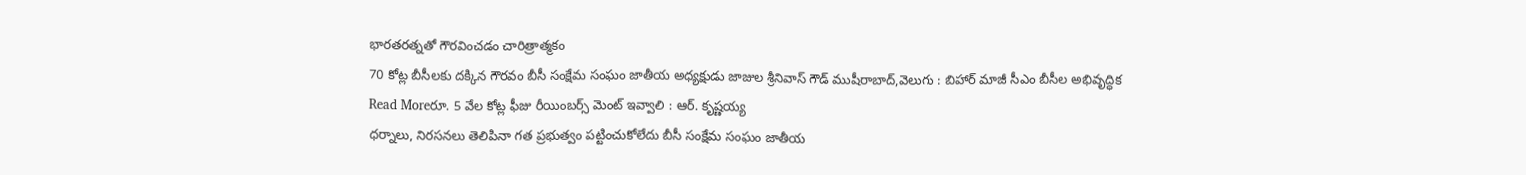భారతరత్నతో గౌరవించడం చారిత్రాత్మకం
70 కోట్ల బీసీలకు దక్కిన గౌరవం బీసీ సంక్షేమ సంఘం జాతీయ అధ్యక్షుడు జాజుల శ్రీనివాస్ గౌడ్ ముషీరాబాద్,వెలుగు : బిహార్ మాజీ సీఎం బీసీల అభివృద్ధిక
Read Moreరూ. 5 వేల కోట్ల ఫీజు రీయింబర్స్ మెంట్ ఇవ్వాలి : ఆర్. కృష్ణయ్య
ధర్నాలు, నిరసనలు తెలిపినా గత ప్రభుత్వం పట్టించుకోలేదు బీసీ సంక్షేమ సంఘం జాతీయ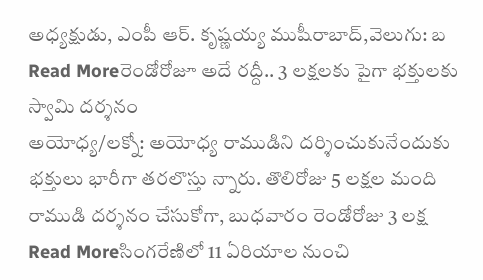అధ్యక్షుడు, ఎంపీ ఆర్. కృష్ణయ్య ముషీరాబాద్,వెలుగు: బ
Read Moreరెండోరోజూ అదే రద్దీ.. 3 లక్షలకు పైగా భక్తులకు స్వామి దర్శనం
అయోధ్య/లక్నో: అయోధ్య రాముడిని దర్శించుకునేందుకు భక్తులు భారీగా తరలొస్తు న్నారు. తొలిరోజు 5 లక్షల మంది రాముడి దర్శనం చేసుకోగా, బుధవారం రెండోరోజు 3 లక్ష
Read Moreసింగరేణిలో 11 ఏరియాల నుంచి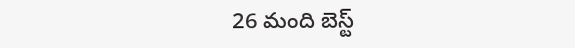26 మంది బెస్ట్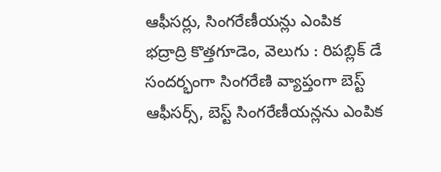ఆఫీసర్లు, సింగరేణీయన్లు ఎంపిక
భద్రాద్రి కొత్తగూడెం, వెలుగు : రిపబ్లిక్ డే సందర్భంగా సింగరేణి వ్యాప్తంగా బెస్ట్ ఆఫీసర్స్, బెస్ట్ సింగరేణీయన్లను ఎంపిక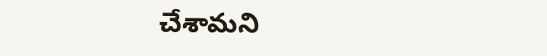చేశామని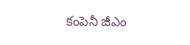కంపెనీ జీఎం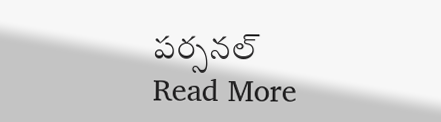పర్సనల్
Read More